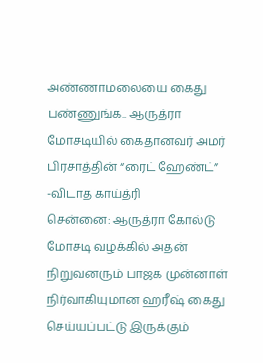அண்ணாமலையை கைது பண்ணுங்க.. ஆருத்ரா மோசடியில் கைதானவர் அமர் பிரசாத்தின் “ரைட் ஹேண்ட்” -விடாத காய்த்ரி
சென்னை: ஆருத்ரா கோல்டு மோசடி வழக்கில் அதன் நிறுவனரும் பாஜக முன்னாள் நிர்வாகியுமான ஹரீஷ் கைது செய்யப்பட்டு இருக்கும்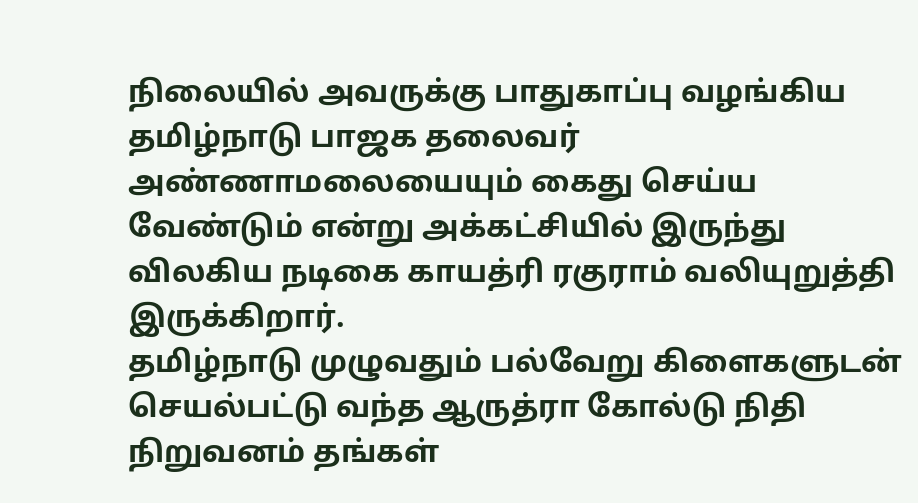நிலையில் அவருக்கு பாதுகாப்பு வழங்கிய தமிழ்நாடு பாஜக தலைவர் அண்ணாமலையையும் கைது செய்ய வேண்டும் என்று அக்கட்சியில் இருந்து விலகிய நடிகை காயத்ரி ரகுராம் வலியுறுத்தி இருக்கிறார்.
தமிழ்நாடு முழுவதும் பல்வேறு கிளைகளுடன் செயல்பட்டு வந்த ஆருத்ரா கோல்டு நிதி நிறுவனம் தங்கள்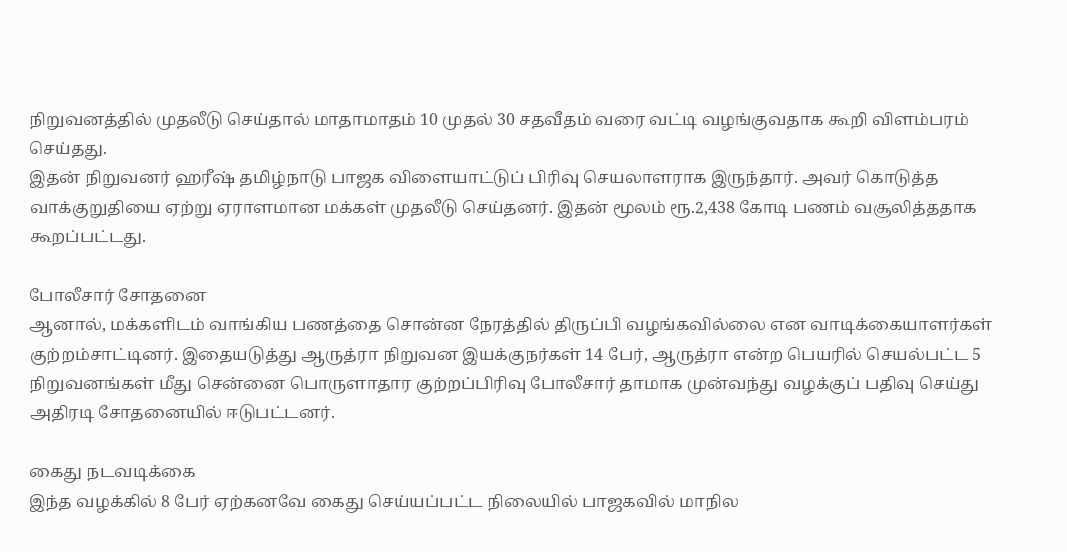நிறுவனத்தில் முதலீடு செய்தால் மாதாமாதம் 10 முதல் 30 சதவீதம் வரை வட்டி வழங்குவதாக கூறி விளம்பரம் செய்தது.
இதன் நிறுவனர் ஹரீஷ் தமிழ்நாடு பாஜக விளையாட்டுப் பிரிவு செயலாளராக இருந்தார். அவர் கொடுத்த வாக்குறுதியை ஏற்று ஏராளமான மக்கள் முதலீடு செய்தனர். இதன் மூலம் ரூ.2,438 கோடி பணம் வசூலித்ததாக கூறப்பட்டது.

போலீசார் சோதனை
ஆனால், மக்களிடம் வாங்கிய பணத்தை சொன்ன நேரத்தில் திருப்பி வழங்கவில்லை என வாடிக்கையாளர்கள் குற்றம்சாட்டினர். இதையடுத்து ஆருத்ரா நிறுவன இயக்குநர்கள் 14 பேர், ஆருத்ரா என்ற பெயரில் செயல்பட்ட 5 நிறுவனங்கள் மீது சென்னை பொருளாதார குற்றப்பிரிவு போலீசார் தாமாக முன்வந்து வழக்குப் பதிவு செய்து அதிரடி சோதனையில் ஈடுபட்டனர்.

கைது நடவடிக்கை
இந்த வழக்கில் 8 பேர் ஏற்கனவே கைது செய்யப்பட்ட நிலையில் பாஜகவில் மாநில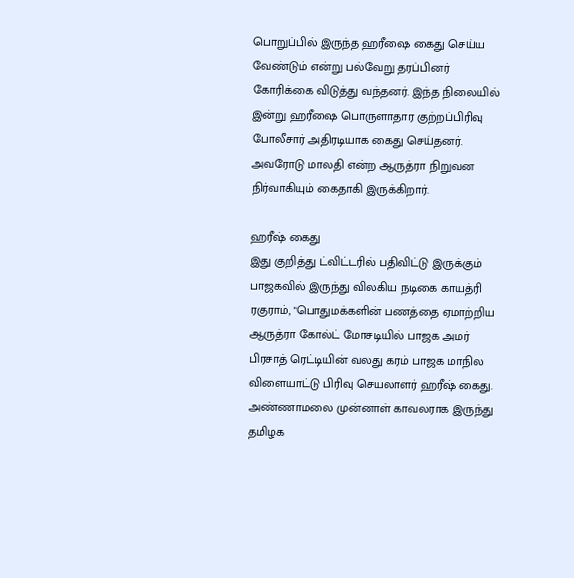பொறுப்பில் இருந்த ஹரீஷை கைது செய்ய வேண்டும் என்று பல்வேறு தரப்பினர் கோரிக்கை விடுத்து வந்தனர். இந்த நிலையில் இன்று ஹரீஷை பொருளாதார குற்றப்பிரிவு போலீசார் அதிரடியாக கைது செய்தனர். அவரோடு மாலதி என்ற ஆருத்ரா நிறுவன நிர்வாகியும் கைதாகி இருக்கிறார்.

ஹரீஷ் கைது
இது குறித்து ட்விட்டரில் பதிவிட்டு இருக்கும் பாஜகவில் இருந்து விலகிய நடிகை காயத்ரி ரகுராம், "பொதுமக்களின் பணத்தை ஏமாற்றிய ஆருத்ரா கோல்ட் மோசடியில் பாஜக அமர் பிரசாத் ரெட்டியின் வலது கரம் பாஜக மாநில விளையாட்டு பிரிவு செயலாளர் ஹரீஷ் கைது. அண்ணாமலை முன்னாள் காவலராக இருந்து தமிழக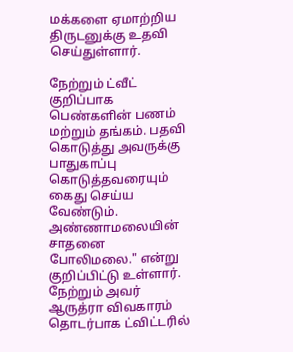மக்களை ஏமாற்றிய திருடனுக்கு உதவி செய்துள்ளார்.

நேற்றும் ட்வீட்
குறிப்பாக பெண்களின் பணம் மற்றும் தங்கம். பதவி கொடுத்து அவருக்கு பாதுகாப்பு கொடுத்தவரையும் கைது செய்ய வேண்டும். அண்ணாமலையின் சாதனை போலிமலை." என்று குறிப்பிட்டு உள்ளார். நேற்றும் அவர் ஆருத்ரா விவகாரம் தொடர்பாக ட்விட்டரில்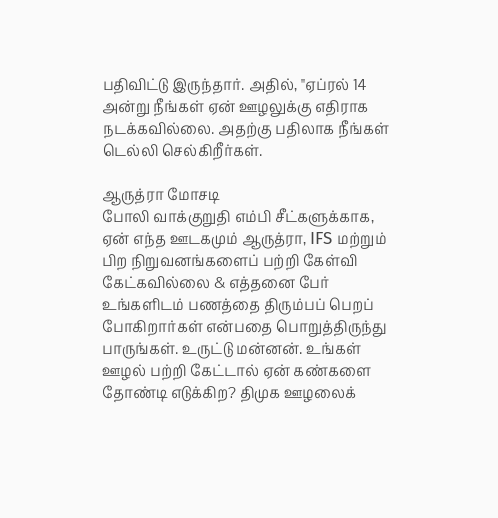பதிவிட்டு இருந்தார். அதில், "ஏப்ரல் 14 அன்று நீங்கள் ஏன் ஊழலுக்கு எதிராக நடக்கவில்லை. அதற்கு பதிலாக நீங்கள் டெல்லி செல்கிறீர்கள்.

ஆருத்ரா மோசடி
போலி வாக்குறுதி எம்பி சீட்களுக்காக, ஏன் எந்த ஊடகமும் ஆருத்ரா, IFS மற்றும் பிற நிறுவனங்களைப் பற்றி கேள்வி கேட்கவில்லை & எத்தனை பேர் உங்களிடம் பணத்தை திரும்பப் பெறப் போகிறார்கள் என்பதை பொறுத்திருந்து பாருங்கள். உருட்டு மன்னன். உங்கள் ஊழல் பற்றி கேட்டால் ஏன் கண்களை தோண்டி எடுக்கிற? திமுக ஊழலைக்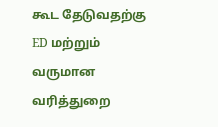கூட தேடுவதற்கு ED மற்றும் வருமான வரித்துறை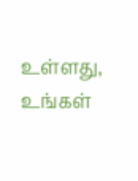உள்ளது, உங்கள்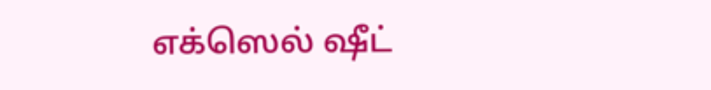எக்ஸெல் ஷீட்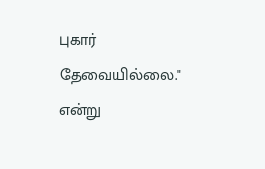புகார் தேவையில்லை." என்று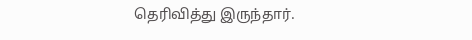தெரிவித்து இருந்தார்.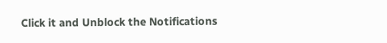Click it and Unblock the Notifications